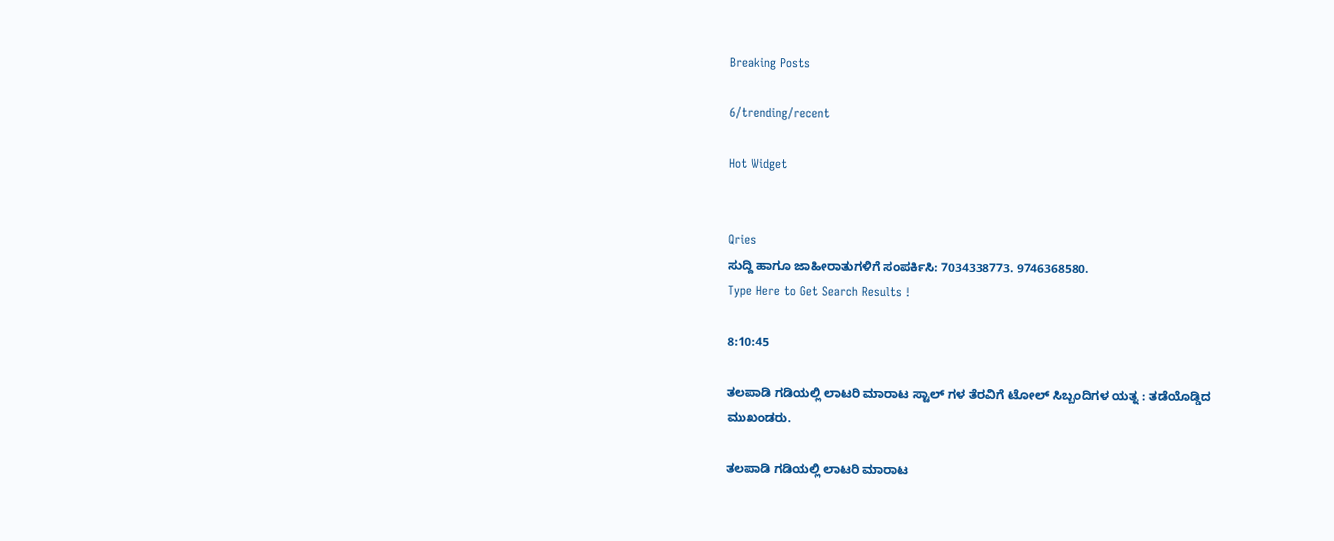Breaking Posts

6/trending/recent

Hot Widget


Qries
ಸುದ್ದಿ ಹಾಗೂ ಜಾಹೀರಾತುಗಳಿಗೆ ಸಂಪರ್ಕಿಸಿ: 7034338773. 9746368580.
Type Here to Get Search Results !

8:10:45

ತಲಪಾಡಿ ಗಡಿಯಲ್ಲಿ ಲಾಟರಿ ಮಾರಾಟ ಸ್ಟಾಲ್ ಗಳ ತೆರವಿಗೆ ಟೋಲ್ ಸಿಬ್ಬಂದಿಗಳ ಯತ್ನ : ತಡೆಯೊಡ್ಡಿದ ಮುಖಂಡರು.

ತಲಪಾಡಿ ಗಡಿಯಲ್ಲಿ ಲಾಟರಿ ಮಾರಾಟ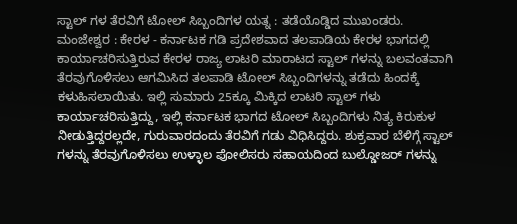ಸ್ಟಾಲ್ ಗಳ ತೆರವಿಗೆ ಟೋಲ್ ಸಿಬ್ಬಂದಿಗಳ ಯತ್ನ : ತಡೆಯೊಡ್ಡಿದ ಮುಖಂಡರು.
ಮಂಜೇಶ್ವರ : ಕೇರಳ - ಕರ್ನಾಟಕ ಗಡಿ ಪ್ರದೇಶವಾದ ತಲಪಾಡಿಯ ಕೇರಳ ಭಾಗದಲ್ಲಿ ಕಾರ್ಯಾಚರಿಸುತ್ತಿರುವ ಕೇರಳ ರಾಜ್ಯ ಲಾಟರಿ ಮಾರಾಟದ ಸ್ಟಾಲ್ ಗಳನ್ನು ಬಲವಂತವಾಗಿ ತೆರವುಗೊಳಿಸಲು ಆಗಮಿಸಿದ ತಲಪಾಡಿ ಟೋಲ್ ಸಿಬ್ಬಂದಿಗಳನ್ನು ತಡೆದು ಹಿಂದಕ್ಕೆ ಕಳುಹಿಸಲಾಯಿತು. ಇಲ್ಲಿ ಸುಮಾರು 25ಕ್ಕೂ ಮಿಕ್ಕಿದ ಲಾಟರಿ ಸ್ಟಾಲ್ ಗಳು ಕಾರ್ಯಾಚರಿಸುತ್ತಿದ್ದು, ಇಲ್ಲಿ ಕರ್ನಾಟಕ ಭಾಗದ ಟೋಲ್ ಸಿಬ್ಬಂದಿಗಳು ನಿತ್ಯ ಕಿರುಕುಳ ನೀಡುತ್ತಿದ್ದರಲ್ಲದೇ, ಗುರುವಾರದಂದು ತೆರವಿಗೆ ಗಡು ವಿಧಿಸಿದ್ದರು. ಶುಕ್ರವಾರ ಬೆಳಿಗ್ಗೆ ಸ್ಟಾಲ್ ಗಳನ್ನು ತೆರವುಗೊಳಿಸಲು ಉಳ್ಳಾಲ ಪೋಲಿಸರು ಸಹಾಯದಿಂದ ಬುಲ್ಡೋಜರ್ ಗಳನ್ನು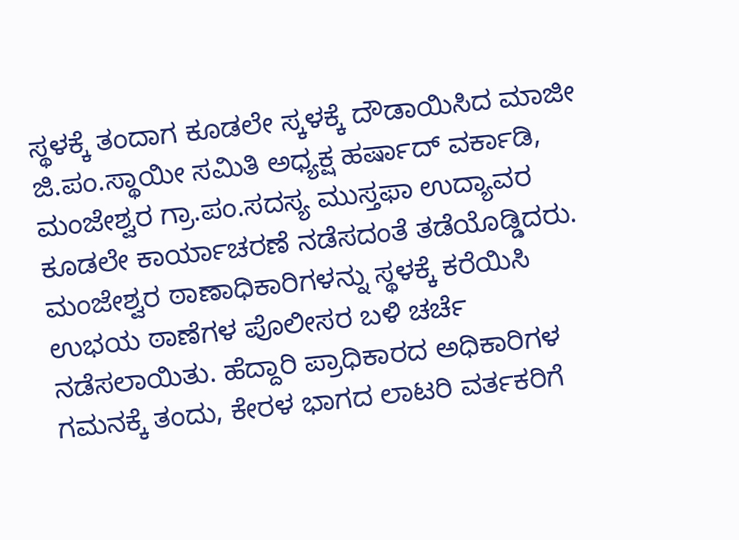ಸ್ಥಳಕ್ಕೆ ತಂದಾಗ ಕೂಡಲೇ ಸ್ಕಳಕ್ಕೆ ದೌಡಾಯಿಸಿದ ಮಾಜೀ ಜಿ.ಪಂ.ಸ್ಥಾಯೀ ಸಮಿತಿ ಅಧ್ಯಕ್ಷ ಹರ್ಷಾದ್ ವರ್ಕಾಡಿ, ಮಂಜೇಶ್ವರ ಗ್ರಾ.ಪಂ.ಸದಸ್ಯ ಮುಸ್ತಫಾ ಉದ್ಯಾವರ ಕೂಡಲೇ ಕಾರ್ಯಾಚರಣೆ ನಡೆಸದಂತೆ ತಡೆಯೊಡ್ಡಿದರು. ಮಂಜೇಶ್ವರ ಠಾಣಾಧಿಕಾರಿಗಳನ್ನು ಸ್ಥಳಕ್ಕೆ ಕರೆಯಿಸಿ ಉಭಯ ಠಾಣೆಗಳ ಪೊಲೀಸರ ಬಳಿ ಚರ್ಚೆ ನಡೆಸಲಾಯಿತು. ಹೆದ್ದಾರಿ ಪ್ರಾಧಿಕಾರದ ಅಧಿಕಾರಿಗಳ ಗಮನಕ್ಕೆ ತಂದು, ಕೇರಳ ಭಾಗದ ಲಾಟರಿ ವರ್ತಕರಿಗೆ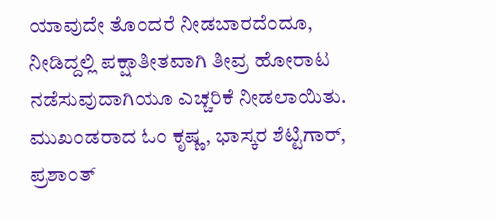ಯಾವುದೇ ತೊಂದರೆ ನೀಡಬಾರದೆಂದೂ, ನೀಡಿದ್ದಲ್ಲಿ ಪಕ್ಷಾತೀತವಾಗಿ ತೀವ್ರ ಹೋರಾಟ ನಡೆಸುವುದಾಗಿಯೂ ಎಚ್ಚರಿಕೆ ನೀಡಲಾಯಿತು. ಮುಖಂಡರಾದ ಓಂ ಕೃಷ್ಣ, ಭಾಸ್ಕರ ಶೆಟ್ಟಿಗಾರ್, ಪ್ರಶಾಂತ್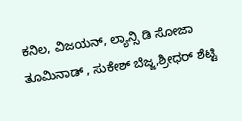ಕನಿಲ, ವಿಜಯನ್, ಲ್ಯಾನ್ಸಿ ಡಿ ಸೋಜಾ ತೂಮಿನಾಡ್ , ಸುಕೇಶ್ ಬೆಜ್ಜ,ಶ್ರೀಧರ್ ಶೆಟ್ಟಿ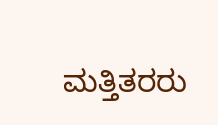ಮತ್ತಿತರರು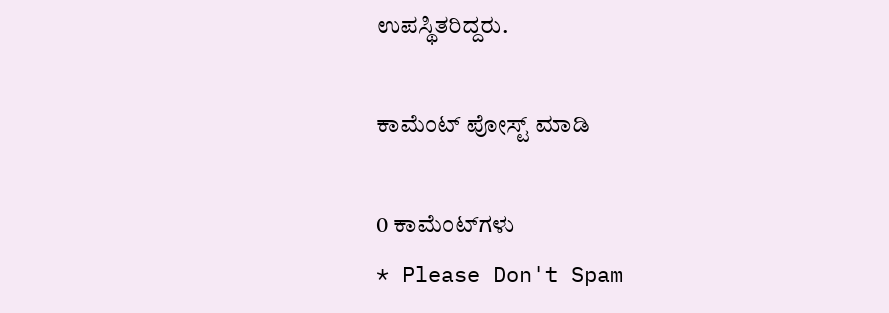ಉಪಸ್ಥಿತರಿದ್ದರು.

ಕಾಮೆಂಟ್‌‌ ಪೋಸ್ಟ್‌ ಮಾಡಿ

0 ಕಾಮೆಂಟ್‌ಗಳು
* Please Don't Spam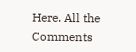Here. All the Comments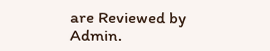are Reviewed by Admin.